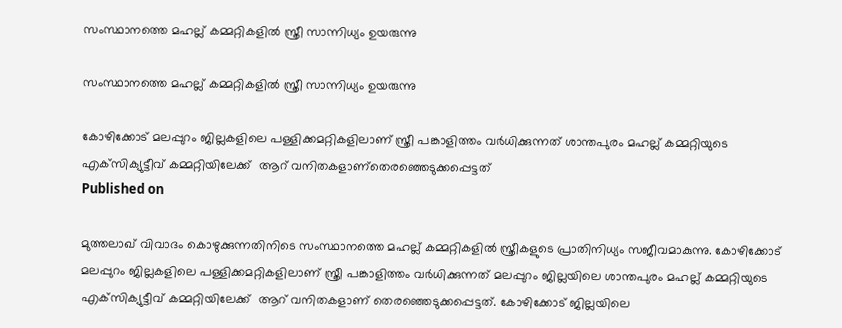സംസ്ഥാനത്തെ മഹല്ല് കമ്മറ്റികളില്‍ സ്ത്രീ സാന്നിധ്യം ഉയരുന്നു

സംസ്ഥാനത്തെ മഹല്ല് കമ്മറ്റികളില്‍ സ്ത്രീ സാന്നിധ്യം ഉയരുന്നു

കോഴിക്കോട് മലപ്പുറം ജില്ലകളിലെ പള്ളിക്കമറ്റികളിലാണ് സ്ത്രീ പങ്കാളിത്തം വര്‍ധിക്കുന്നത് ശാന്തപുരം മഹല്ല് കമ്മറ്റിയുടെ എക്‌സിക്യുട്ടീവ് കമ്മറ്റിയിലേക്ക്  ആറ് വനിതകളാണ്തെരഞ്ഞെടുക്കപ്പെട്ടത്
Published on

മുത്തലാഖ് വിവാദം കൊഴുക്കുന്നതിനിടെ സംസ്ഥാനത്തെ മഹല്ല് കമ്മറ്റികളില്‍ സ്ത്രീകളുടെ പ്രാതിനിധ്യം സജീവമാകുന്നു. കോഴിക്കോട് മലപ്പുറം ജില്ലകളിലെ പള്ളിക്കമറ്റികളിലാണ് സ്ത്രീ പങ്കാളിത്തം വര്‍ധിക്കുന്നത് മലപ്പുറം ജില്ലയിലെ ശാന്തപുരം മഹല്ല് കമ്മറ്റിയുടെ എക്‌സിക്യുട്ടീവ് കമ്മറ്റിയിലേക്ക്  ആറ് വനിതകളാണ് തെരഞ്ഞെടുക്കപ്പെട്ടത്. കോഴിക്കോട് ജില്ലയിലെ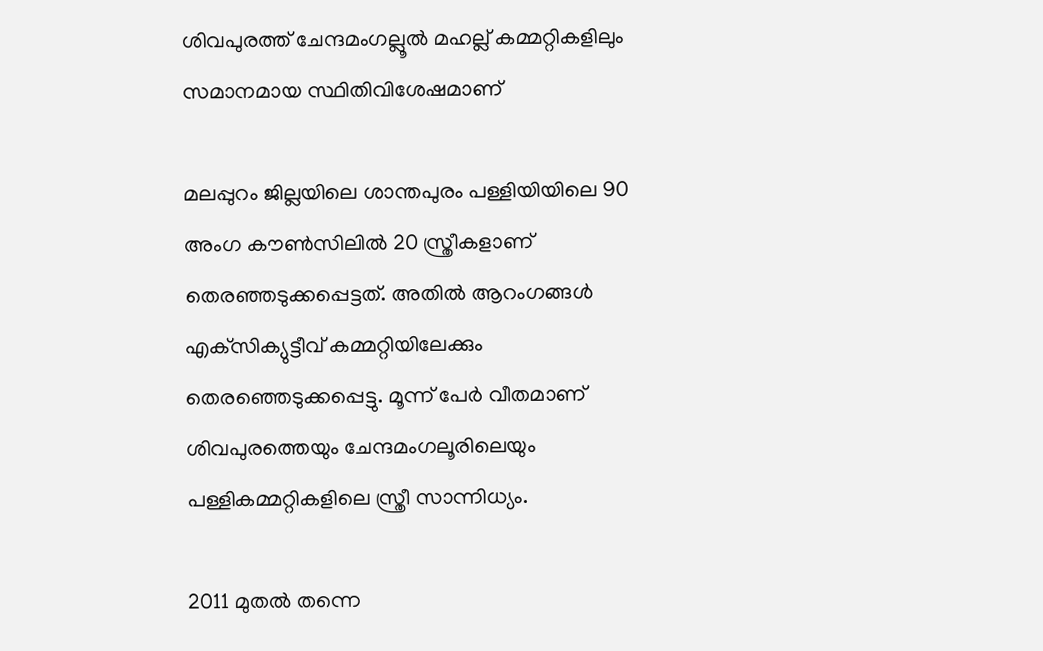ശിവപുരത്ത് ചേന്ദമംഗല്ലൂല്‍ മഹല്ല് കമ്മറ്റികളിലും സമാനമായ സ്ഥിതിവിശേഷമാണ്

മലപ്പുറം ജില്ലയിലെ ശാന്തപുരം പള്ളിയിയിലെ 90 അംഗ കൗണ്‍സിലില്‍ 20 സ്ത്രീകളാണ് തെരഞ്ഞടുക്കപ്പെട്ടത്. അതില്‍ ആറംഗങ്ങള്‍ എക്‌സിക്യുട്ടീവ് കമ്മറ്റിയിലേക്കും തെരഞ്ഞെടുക്കപ്പെട്ടു. മൂന്ന് പേര്‍ വീതമാണ് ശിവപുരത്തെയും ചേന്ദമംഗലൂരിലെയും പള്ളികമ്മറ്റികളിലെ സ്ത്രീ സാന്നിധ്യം.

2011 മുതല്‍ തന്നെ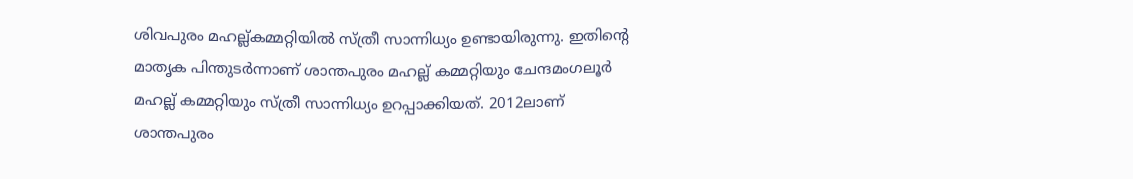ശിവപുരം മഹല്ല്കമ്മറ്റിയില്‍ സ്ത്രീ സാന്നിധ്യം ഉണ്ടായിരുന്നു. ഇതിന്റെ മാതൃക പിന്തുടര്‍ന്നാണ് ശാന്തപുരം മഹല്ല് കമ്മറ്റിയും ചേന്ദമംഗലൂര്‍ മഹല്ല് കമ്മറ്റിയും സ്ത്രീ സാന്നിധ്യം ഉറപ്പാക്കിയത്. 2012ലാണ് ശാന്തപുരം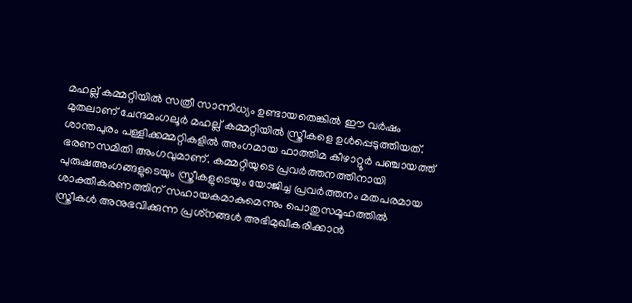മഹല്ല് കമ്മറ്റിയില്‍ സത്രീ സാന്നിധ്യം ഉണ്ടായതെങ്കില്‍ ഈ വര്‍ഷം മുതലാണ് ചേന്ദമംഗലൂര്‍ മഹല്ല് കമ്മറ്റിയില്‍ സ്ത്രീകളെ ഉള്‍പ്പെടുത്തിയത്. ശാന്തപുരം പള്ളിക്കമ്മറ്റികളില്‍ അംഗമായ ഫാത്തിമ കീഴാറ്റൂര്‍ പഞ്ചായത്ത് ഭരണസമിതി അംഗവുമാണ്. കമ്മറ്റിയുടെ പ്രവര്‍ത്തനത്തിനായി പുരുഷഅംഗങ്ങളുടെയും സ്ത്രീകളുടെയും യോജിച്ച പ്രവര്‍ത്തനം മതപരമായ ശാക്തീകരണത്തിന് സഹായകമാകുമെന്നും പൊതുസമൂഹത്തില്‍ സ്ത്രീകള്‍ അനുഭവിക്കുന്ന പ്രശ്‌നങ്ങള്‍ അഭിമുഖീകരിക്കാന്‍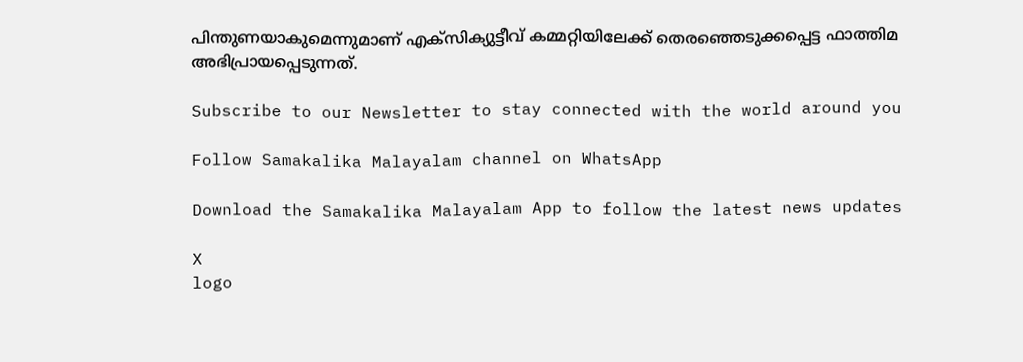പിന്തുണയാകുമെന്നുമാണ് എക്‌സിക്യുട്ടീവ് കമ്മറ്റിയിലേക്ക് തെരഞ്ഞെടുക്കപ്പെട്ട ഫാത്തിമ അഭിപ്രായപ്പെടുന്നത്.

Subscribe to our Newsletter to stay connected with the world around you

Follow Samakalika Malayalam channel on WhatsApp

Download the Samakalika Malayalam App to follow the latest news updates

X
logo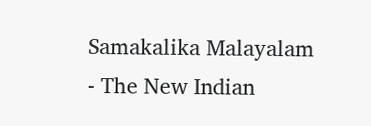Samakalika Malayalam - The New Indian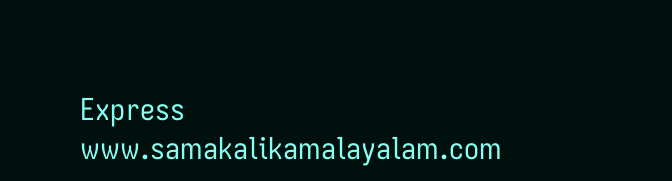Express
www.samakalikamalayalam.com